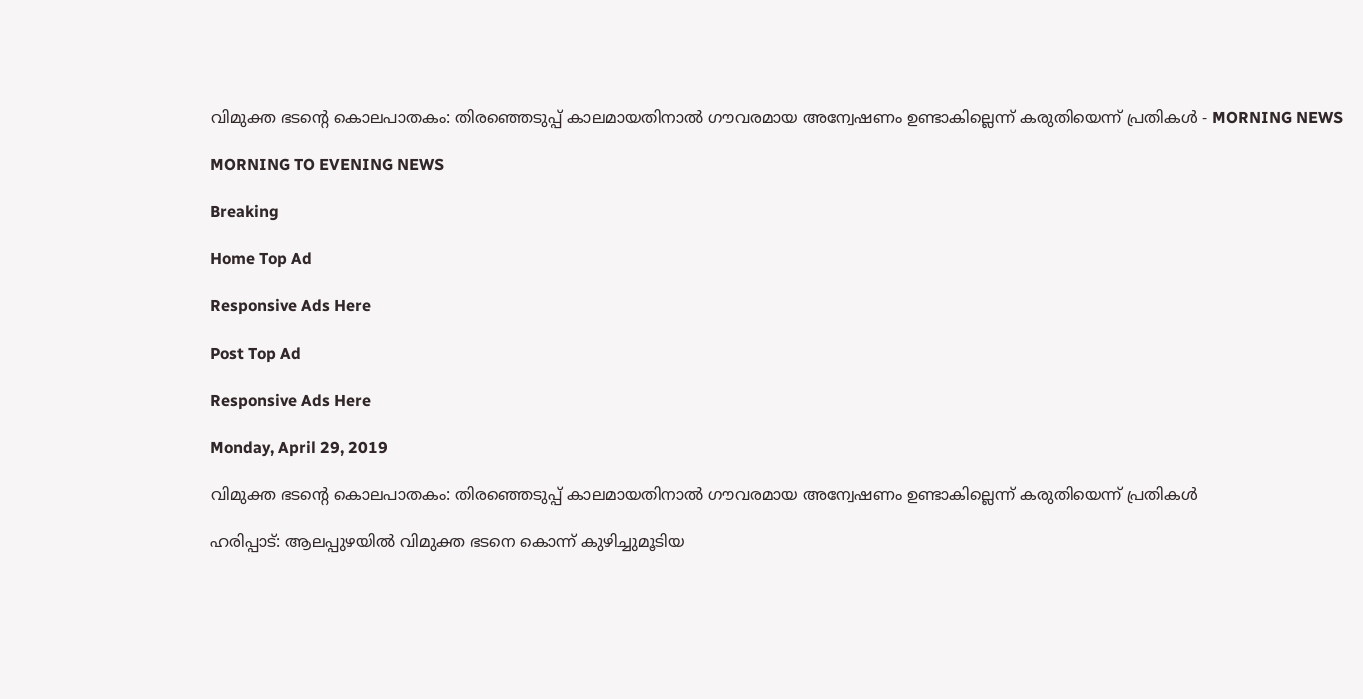വിമുക്ത ഭടന്റെ കൊലപാതകം: തിരഞ്ഞെടുപ്പ് കാലമായതിനാല്‍ ഗൗവരമായ അന്വേഷണം ഉണ്ടാകില്ലെന്ന് കരുതിയെന്ന് പ്രതികള്‍ - MORNING NEWS

MORNING TO EVENING NEWS

Breaking

Home Top Ad

Responsive Ads Here

Post Top Ad

Responsive Ads Here

Monday, April 29, 2019

വിമുക്ത ഭടന്റെ കൊലപാതകം: തിരഞ്ഞെടുപ്പ് കാലമായതിനാല്‍ ഗൗവരമായ അന്വേഷണം ഉണ്ടാകില്ലെന്ന് കരുതിയെന്ന് പ്രതികള്‍

ഹരിപ്പാട്: ആലപ്പുഴയില്‍ വിമുക്ത ഭടനെ കൊന്ന് കുഴിച്ചുമൂടിയ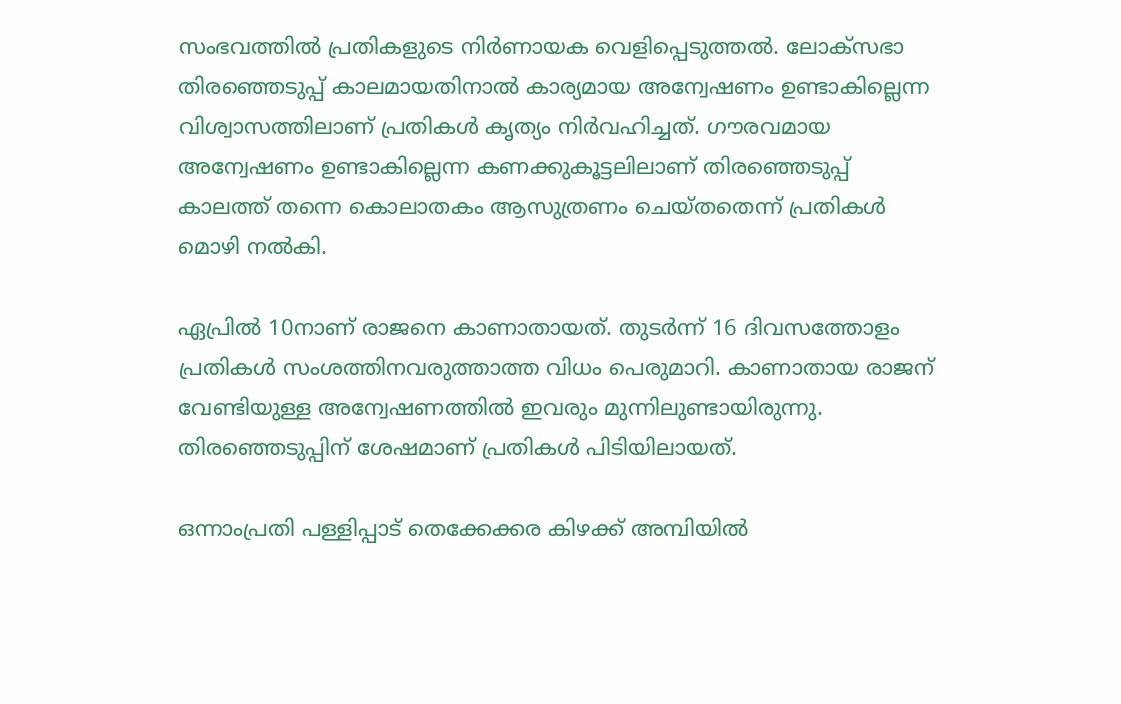സംഭവത്തില്‍ പ്രതികളുടെ നിര്‍ണായക വെളിപ്പെടുത്തല്‍. ലോക്‌സഭാ തിരഞ്ഞെടുപ്പ് കാലമായതിനാല്‍ കാര്യമായ അന്വേഷണം ഉണ്ടാകില്ലെന്ന വിശ്വാസത്തിലാണ് പ്രതികള്‍ കൃത്യം നിര്‍വഹിച്ചത്. ഗൗരവമായ അന്വേഷണം ഉണ്ടാകില്ലെന്ന കണക്കുകൂട്ടലിലാണ് തിരഞ്ഞെടുപ്പ് കാലത്ത് തന്നെ കൊലാതകം ആസുത്രണം ചെയ്തതെന്ന് പ്രതികള്‍ മൊഴി നല്‍കി.

ഏപ്രില്‍ 10നാണ് രാജനെ കാണാതായത്. തുടര്‍ന്ന് 16 ദിവസത്തോളം പ്രതികള്‍ സംശത്തിനവരുത്താത്ത വിധം പെരുമാറി. കാണാതായ രാജന് വേണ്ടിയുള്ള അന്വേഷണത്തില്‍ ഇവരും മുന്നിലുണ്ടായിരുന്നു. തിരഞ്ഞെടുപ്പിന് ശേഷമാണ് പ്രതികള്‍ പിടിയിലായത്.

ഒന്നാംപ്രതി പള്ളിപ്പാട് തെക്കേക്കര കിഴക്ക് അമ്പിയില്‍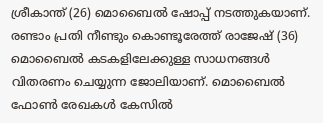ശ്രീകാന്ത് (26) മൊബൈല്‍ ഷോപ്പ് നടത്തുകയാണ്. രണ്ടാം പ്രതി നീണ്ടും കൊണ്ടൂരേത്ത് രാജേഷ് (36) മൊബൈല്‍ കടകളിലേക്കുള്ള സാധനങ്ങള്‍ വിതരണം ചെയ്യുന്ന ജോലിയാണ്. മൊബൈല്‍ ഫോണ്‍ രേഖകള്‍ കേസില്‍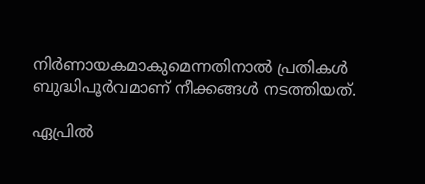നിര്‍ണായകമാകുമെന്നതിനാല്‍ പ്രതികള്‍ ബുദ്ധിപൂര്‍വമാണ് നീക്കങ്ങള്‍ നടത്തിയത്.

ഏപ്രില്‍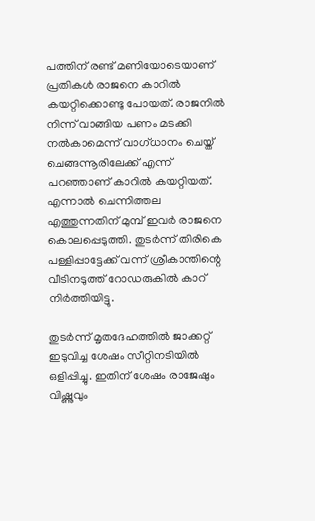പത്തിന് രണ്ട് മണിയോടെയാണ് പ്രതികള്‍ രാജനെ കാറില്‍ കയറ്റിക്കൊണ്ടു പോയത്. രാജനില്‍ നിന്ന് വാങ്ങിയ പണം മടക്കി നല്‍കാമെന്ന് വാഗ്ധാനം ചെയ്ത് ചെങ്ങന്നൂരിലേക്ക് എന്ന് പറഞ്ഞാണ് കാറില്‍ കയറ്റിയത്. എന്നാല്‍ ചെന്നിത്തല എത്തുന്നതിന് മുമ്പ് ഇവര്‍ രാജനെ കൊലപ്പെടുത്തി. തുടര്‍ന്ന് തിരികെ പള്ളിപ്പാട്ടേക്ക് വന്ന് ശ്രീകാന്തിന്റെ വീടിനടുത്ത് റോഡരുകില്‍ കാറ് നിര്‍ത്തിയിട്ടു.

തുടര്‍ന്ന് മൃതദേഹത്തില്‍ ജാക്കറ്റ് ഇടുവിച്ച ശേഷം സീറ്റിനടിയില്‍ ഒളിപ്പിച്ചു. ഇതിന് ശേഷം രാജേഷും വിഷ്ണുവും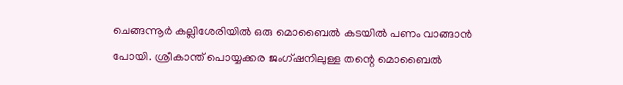ചെങ്ങന്നൂര്‍ കല്ലിശേരിയില്‍ ഒരു മൊബൈല്‍ കടയില്‍ പണം വാങ്ങാന്‍ പോയി. ശ്രീകാന്ത് പൊയ്യക്കര ജംഗ്ഷനിലുള്ള തന്റെ മൊബൈല്‍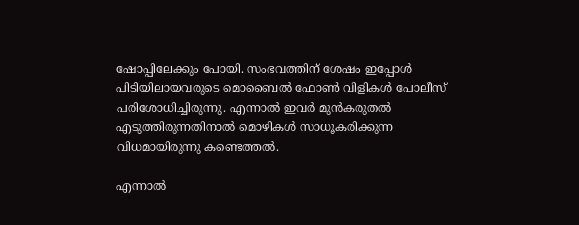ഷോപ്പിലേക്കും പോയി. സംഭവത്തിന് ശേഷം ഇപ്പോള്‍ പിടിയിലായവരുടെ മൊബൈല്‍ ഫോണ്‍ വിളികള്‍ പോലീസ് പരിശോധിച്ചിരുന്നു. എന്നാല്‍ ഇവര്‍ മുന്‍കരുതല്‍ എടുത്തിരുന്നതിനാല്‍ മൊഴികള്‍ സാധൂകരിക്കുന്ന വിധമായിരുന്നു കണ്ടെത്തല്‍.

എന്നാല്‍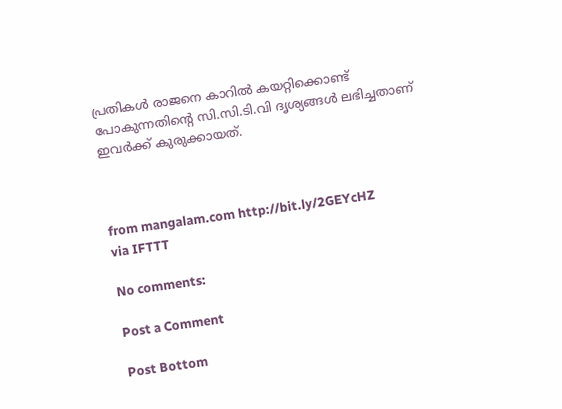പ്രതികള്‍ രാജനെ കാറില്‍ കയറ്റിക്കൊണ്ട് പോകുന്നതിന്റെ സി.സി.ടി.വി ദൃശ്യങ്ങള്‍ ലഭിച്ചതാണ് ഇവര്‍ക്ക് കുരുക്കായത്.



from mangalam.com http://bit.ly/2GEYcHZ
via IFTTT

No comments:

Post a Comment

Post Bottom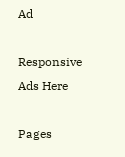Ad

Responsive Ads Here

Pages